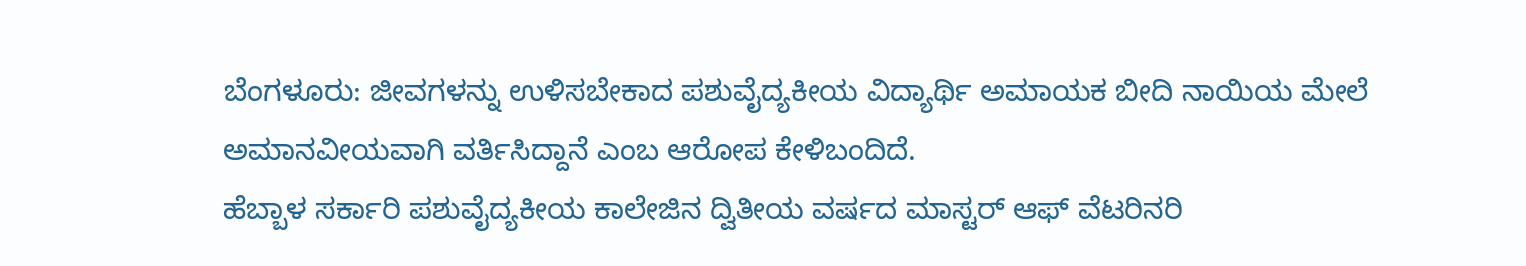ಬೆಂಗಳೂರು: ಜೀವಗಳನ್ನು ಉಳಿಸಬೇಕಾದ ಪಶುವೈದ್ಯಕೀಯ ವಿದ್ಯಾರ್ಥಿ ಅಮಾಯಕ ಬೀದಿ ನಾಯಿಯ ಮೇಲೆ ಅಮಾನವೀಯವಾಗಿ ವರ್ತಿಸಿದ್ದಾನೆ ಎಂಬ ಆರೋಪ ಕೇಳಿಬಂದಿದೆ.
ಹೆಬ್ಬಾಳ ಸರ್ಕಾರಿ ಪಶುವೈದ್ಯಕೀಯ ಕಾಲೇಜಿನ ದ್ವಿತೀಯ ವರ್ಷದ ಮಾಸ್ಟರ್ ಆಫ್ ವೆಟರಿನರಿ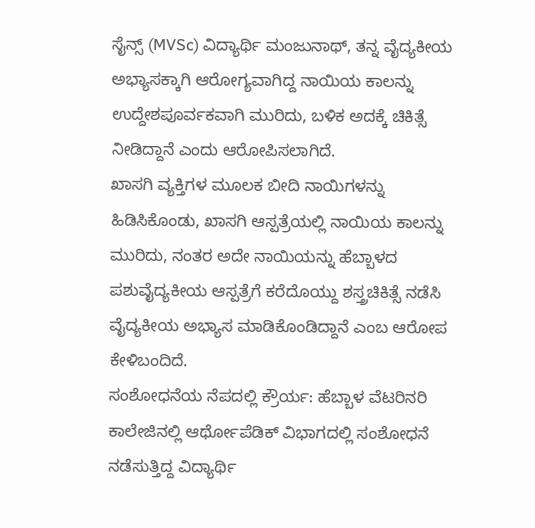ಸೈನ್ಸ್ (MVSc) ವಿದ್ಯಾರ್ಥಿ ಮಂಜುನಾಥ್, ತನ್ನ ವೈದ್ಯಕೀಯ ಅಭ್ಯಾಸಕ್ಕಾಗಿ ಆರೋಗ್ಯವಾಗಿದ್ದ ನಾಯಿಯ ಕಾಲನ್ನು ಉದ್ದೇಶಪೂರ್ವಕವಾಗಿ ಮುರಿದು, ಬಳಿಕ ಅದಕ್ಕೆ ಚಿಕಿತ್ಸೆ ನೀಡಿದ್ದಾನೆ ಎಂದು ಆರೋಪಿಸಲಾಗಿದೆ.
ಖಾಸಗಿ ವ್ಯಕ್ತಿಗಳ ಮೂಲಕ ಬೀದಿ ನಾಯಿಗಳನ್ನು ಹಿಡಿಸಿಕೊಂಡು, ಖಾಸಗಿ ಆಸ್ಪತ್ರೆಯಲ್ಲಿ ನಾಯಿಯ ಕಾಲನ್ನು ಮುರಿದು, ನಂತರ ಅದೇ ನಾಯಿಯನ್ನು ಹೆಬ್ಬಾಳದ ಪಶುವೈದ್ಯಕೀಯ ಆಸ್ಪತ್ರೆಗೆ ಕರೆದೊಯ್ದು ಶಸ್ತ್ರಚಿಕಿತ್ಸೆ ನಡೆಸಿ ವೈದ್ಯಕೀಯ ಅಭ್ಯಾಸ ಮಾಡಿಕೊಂಡಿದ್ದಾನೆ ಎಂಬ ಆರೋಪ ಕೇಳಿಬಂದಿದೆ.
ಸಂಶೋಧನೆಯ ನೆಪದಲ್ಲಿ ಕ್ರೌರ್ಯ: ಹೆಬ್ಬಾಳ ವೆಟರಿನರಿ ಕಾಲೇಜಿನಲ್ಲಿ ಆರ್ಥೋಪೆಡಿಕ್ ವಿಭಾಗದಲ್ಲಿ ಸಂಶೋಧನೆ ನಡೆಸುತ್ತಿದ್ದ ವಿದ್ಯಾರ್ಥಿ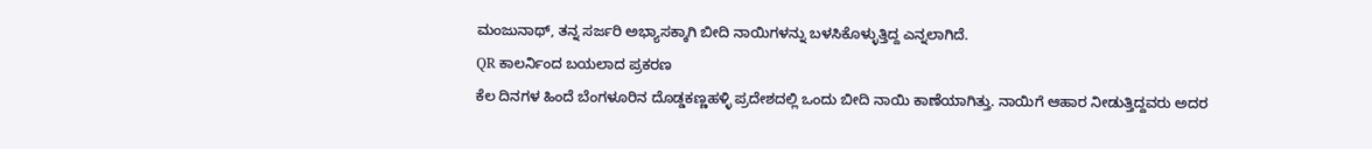ಮಂಜುನಾಥ್, ತನ್ನ ಸರ್ಜರಿ ಅಭ್ಯಾಸಕ್ಕಾಗಿ ಬೀದಿ ನಾಯಿಗಳನ್ನು ಬಳಸಿಕೊಳ್ಳುತ್ತಿದ್ದ ಎನ್ನಲಾಗಿದೆ.
QR ಕಾಲರ್ನಿಂದ ಬಯಲಾದ ಪ್ರಕರಣ
ಕೆಲ ದಿನಗಳ ಹಿಂದೆ ಬೆಂಗಳೂರಿನ ದೊಡ್ಡಕಣ್ಣಹಳ್ಳಿ ಪ್ರದೇಶದಲ್ಲಿ ಒಂದು ಬೀದಿ ನಾಯಿ ಕಾಣೆಯಾಗಿತ್ತು. ನಾಯಿಗೆ ಆಹಾರ ನೀಡುತ್ತಿದ್ದವರು ಅದರ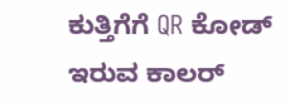ಕುತ್ತಿಗೆಗೆ QR ಕೋಡ್ ಇರುವ ಕಾಲರ್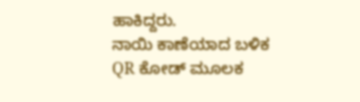ಹಾಕಿದ್ದರು.
ನಾಯಿ ಕಾಣೆಯಾದ ಬಳಿಕ QR ಕೋಡ್ ಮೂಲಕ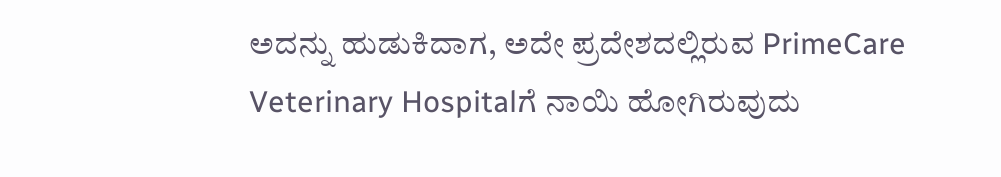ಅದನ್ನು ಹುಡುಕಿದಾಗ, ಅದೇ ಪ್ರದೇಶದಲ್ಲಿರುವ PrimeCare Veterinary Hospitalಗೆ ನಾಯಿ ಹೋಗಿರುವುದು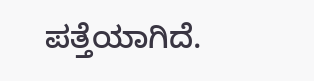ಪತ್ತೆಯಾಗಿದೆ.